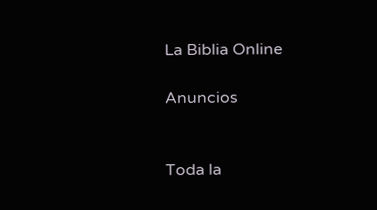La Biblia Online

Anuncios


Toda la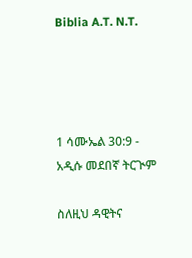Biblia A.T. N.T.




1 ሳሙኤል 30:9 - አዲሱ መደበኛ ትርጒም

ስለዚህ ዳዊትና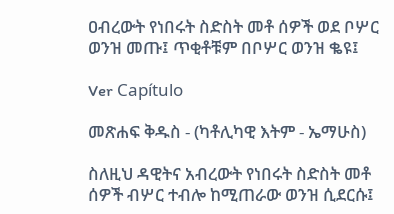ዐብረውት የነበሩት ስድስት መቶ ሰዎች ወደ ቦሦር ወንዝ መጡ፤ ጥቂቶቹም በቦሦር ወንዝ ቈዩ፤

Ver Capítulo

መጽሐፍ ቅዱስ - (ካቶሊካዊ እትም - ኤማሁስ)

ስለዚህ ዳዊትና አብረውት የነበሩት ስድስት መቶ ሰዎች ብሦር ተብሎ ከሚጠራው ወንዝ ሲደርሱ፤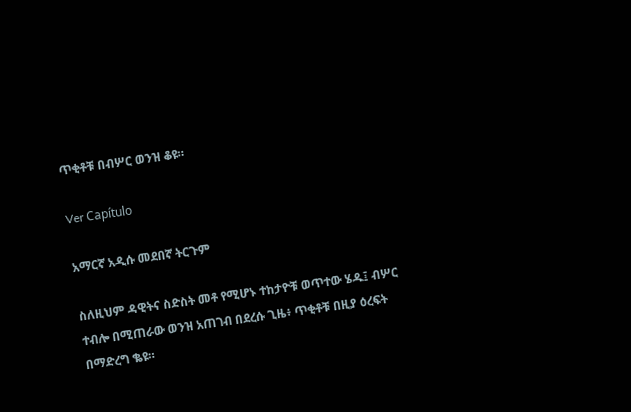ጥቂቶቹ በብሦር ወንዝ ቆዩ።

Ver Capítulo

አማርኛ አዲሱ መደበኛ ትርጉም

ስለዚህም ዳዊትና ስድስት መቶ የሚሆኑ ተከታዮቹ ወጥተው ሄዱ፤ ብሦር ተብሎ በሚጠራው ወንዝ አጠገብ በደረሱ ጊዜ፥ ጥቂቶቹ በዚያ ዕረፍት በማድረግ ቈዩ።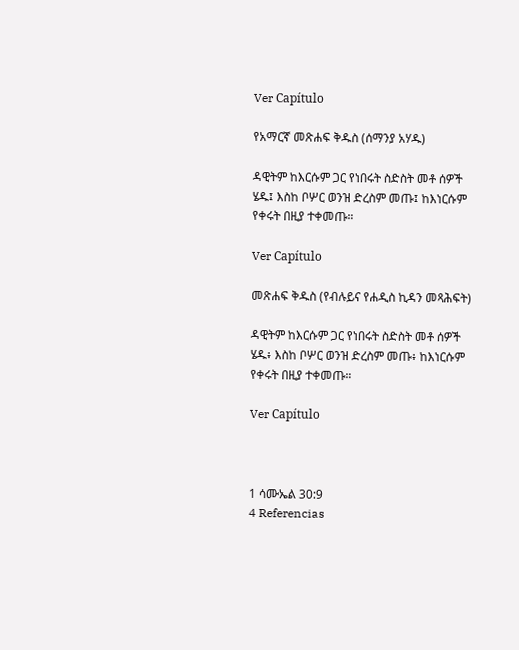Ver Capítulo

የአማርኛ መጽሐፍ ቅዱስ (ሰማንያ አሃዱ)

ዳዊትም ከእርሱም ጋር የነበሩት ስድስት መቶ ሰዎች ሄዱ፤ እስከ ቦሦር ወንዝ ድረስም መጡ፤ ከእነርሱም የቀሩት በዚያ ተቀመጡ።

Ver Capítulo

መጽሐፍ ቅዱስ (የብሉይና የሐዲስ ኪዳን መጻሕፍት)

ዳዊትም ከእርሱም ጋር የነበሩት ስድስት መቶ ሰዎች ሄዱ፥ እስከ ቦሦር ወንዝ ድረስም መጡ፥ ከእነርሱም የቀሩት በዚያ ተቀመጡ።

Ver Capítulo



1 ሳሙኤል 30:9
4 Referencias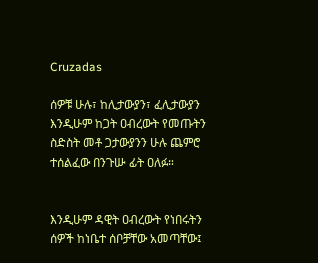Cruzadas

ሰዎቹ ሁሉ፣ ከሊታውያን፣ ፈሊታውያን እንዲሁም ከጋት ዐብረውት የመጡትን ስድስት መቶ ጋታውያንን ሁሉ ጨምሮ ተሰልፈው በንጉሡ ፊት ዐለፉ።


እንዲሁም ዳዊት ዐብረውት የነበሩትን ሰዎች ከነቤተ ሰቦቻቸው አመጣቸው፤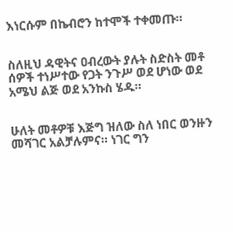እነርሱም በኬብሮን ከተሞች ተቀመጡ።


ስለዚህ ዳዊትና ዐብረውት ያሉት ስድስት መቶ ሰዎች ተነሥተው የጋት ንጉሥ ወደ ሆነው ወደ አሜህ ልጅ ወደ አንኩስ ሄዱ።


ሁለት መቶዎቹ እጅግ ዝለው ስለ ነበር ወንዙን መሻገር አልቻሉምና። ነገር ግን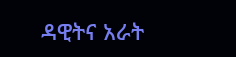ዳዊትና አራት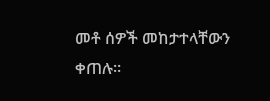መቶ ሰዎች መከታተላቸውን ቀጠሉ።